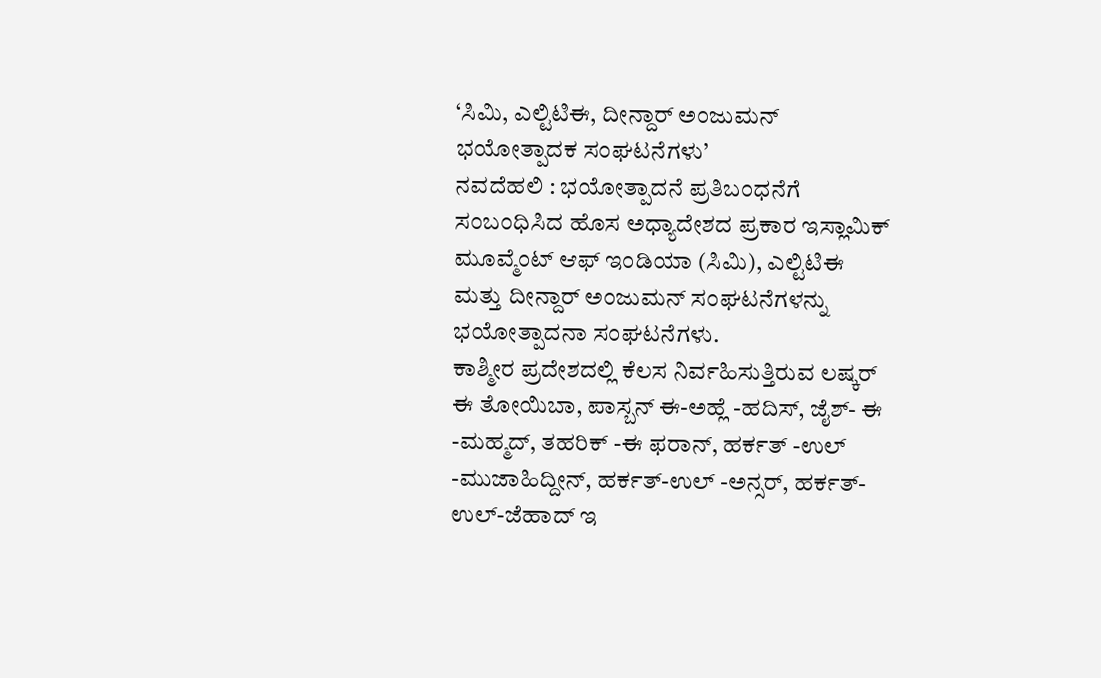‘ಸಿಮಿ, ಎಲ್ಟಿಟಿಈ, ದೀನ್ದಾರ್ ಅಂಜುಮನ್ ಭಯೋತ್ಪಾದಕ ಸಂಘಟನೆಗಳು’
ನವದೆಹಲಿ : ಭಯೋತ್ಪಾದನೆ ಪ್ರತಿಬಂಧನೆಗೆ ಸಂಬಂಧಿಸಿದ ಹೊಸ ಅಧ್ಯಾದೇಶದ ಪ್ರಕಾರ ಇಸ್ಲಾಮಿಕ್ ಮೂವ್ಮೆಂಟ್ ಆಫ್ ಇಂಡಿಯಾ (ಸಿಮಿ), ಎಲ್ಟಿಟಿಈ ಮತ್ತು ದೀನ್ದಾರ್ ಅಂಜುಮನ್ ಸಂಘಟನೆಗಳನ್ನು ಭಯೋತ್ಪಾದನಾ ಸಂಘಟನೆಗಳು.
ಕಾಶ್ಮೀರ ಪ್ರದೇಶದಲ್ಲಿ ಕೆಲಸ ನಿರ್ವಹಿಸುತ್ತಿರುವ ಲಷ್ಕರ್ ಈ ತೋಯಿಬಾ, ಪಾಸ್ಬನ್ ಈ-ಅಹ್ಲೆ -ಹದಿಸ್, ಜೈಶ್- ಈ -ಮಹ್ಮದ್, ತಹರಿಕ್ -ಈ ಫರಾನ್, ಹರ್ಕತ್ -ಉಲ್ -ಮುಜಾಹಿದ್ದೀನ್, ಹರ್ಕತ್-ಉಲ್ -ಅನ್ಸರ್, ಹರ್ಕತ್- ಉಲ್-ಜೆಹಾದ್ ಇ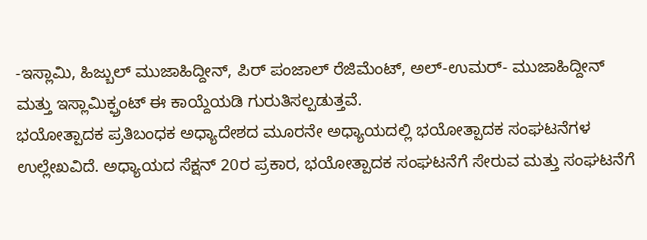-ಇಸ್ಲಾಮಿ, ಹಿಜ್ಬುಲ್ ಮುಜಾಹಿದ್ದೀನ್, ಪಿರ್ ಪಂಜಾಲ್ ರೆಜಿಮೆಂಟ್, ಅಲ್-ಉಮರ್- ಮುಜಾಹಿದ್ದೀನ್ ಮತ್ತು ಇಸ್ಲಾಮಿಕ್ಫ್ರಂಟ್ ಈ ಕಾಯ್ದೆಯಡಿ ಗುರುತಿಸಲ್ಪಡುತ್ತವೆ.
ಭಯೋತ್ಪಾದಕ ಪ್ರತಿಬಂಧಕ ಅಧ್ಯಾದೇಶದ ಮೂರನೇ ಅಧ್ಯಾಯದಲ್ಲಿ ಭಯೋತ್ಪಾದಕ ಸಂಘಟನೆಗಳ ಉಲ್ಲೇಖವಿದೆ. ಅಧ್ಯಾಯದ ಸೆಕ್ಷನ್ 20ರ ಪ್ರಕಾರ, ಭಯೋತ್ಪಾದಕ ಸಂಘಟನೆಗೆ ಸೇರುವ ಮತ್ತು ಸಂಘಟನೆಗೆ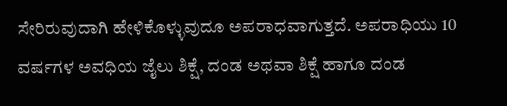ಸೇರಿರುವುದಾಗಿ ಹೇಳಿಕೊಳ್ಳುವುದೂ ಅಪರಾಧವಾಗುತ್ತದೆ. ಅಪರಾಧಿಯು 10 ವರ್ಷಗಳ ಅವಧಿಯ ಜೈಲು ಶಿಕ್ಷೆ, ದಂಡ ಅಥವಾ ಶಿಕ್ಷೆ ಹಾಗೂ ದಂಡ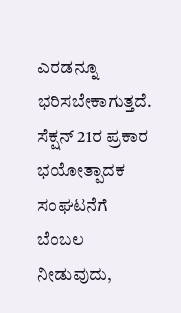ಎರಡನ್ನೂ ಭರಿಸಬೇಕಾಗುತ್ತದೆ.
ಸೆಕ್ಷನ್ 21ರ ಪ್ರಕಾರ ಭಯೋತ್ಪಾದಕ ಸಂಘಟನೆಗೆ ಬೆಂಬಲ ನೀಡುವುದು,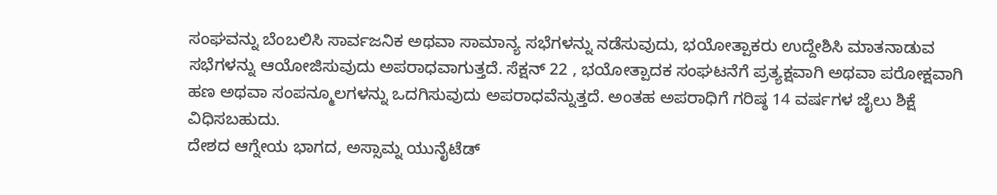ಸಂಘವನ್ನು ಬೆಂಬಲಿಸಿ ಸಾರ್ವಜನಿಕ ಅಥವಾ ಸಾಮಾನ್ಯ ಸಭೆಗಳನ್ನು ನಡೆಸುವುದು, ಭಯೋತ್ಪಾಕರು ಉದ್ದೇಶಿಸಿ ಮಾತನಾಡುವ ಸಭೆಗಳನ್ನು ಆಯೋಜಿಸುವುದು ಅಪರಾಧವಾಗುತ್ತದೆ. ಸೆಕ್ಷನ್ 22 , ಭಯೋತ್ಪಾದಕ ಸಂಘಟನೆಗೆ ಪ್ರತ್ಯಕ್ಷವಾಗಿ ಅಥವಾ ಪರೋಕ್ಷವಾಗಿ ಹಣ ಅಥವಾ ಸಂಪನ್ಮೂಲಗಳನ್ನು ಒದಗಿಸುವುದು ಅಪರಾಧವೆನ್ನುತ್ತದೆ. ಅಂತಹ ಅಪರಾಧಿಗೆ ಗರಿಷ್ಠ 14 ವರ್ಷಗಳ ಜೈಲು ಶಿಕ್ಷೆ ವಿಧಿಸಬಹುದು.
ದೇಶದ ಆಗ್ನೇಯ ಭಾಗದ, ಅಸ್ಸಾಮ್ನ ಯುನೈಟೆಡ್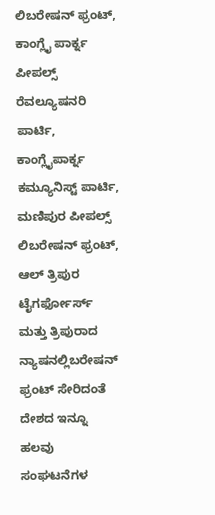ಲಿಬರೇಷನ್ ಫ್ರಂಟ್, ಕಾಂಗ್ಲೈ ಪಾರ್ಕ್ನ ಪೀಪಲ್ಸ್ ರೆವಲ್ಯೂಷನರಿ ಪಾರ್ಟಿ, ಕಾಂಗ್ಲೈಪಾರ್ಕ್ನ ಕಮ್ಯೂನಿಸ್ಟ್ ಪಾರ್ಟಿ, ಮಣಿಪುರ ಪೀಪಲ್ಸ್ ಲಿಬರೇಷನ್ ಫ್ರಂಟ್, ಆಲ್ ತ್ರಿಪುರ ಟೈಗರ್ಫೋರ್ಸ್ ಮತ್ತು ತ್ರಿಪುರಾದ ನ್ಯಾಷನಲ್ಲಿಬರೇಷನ್ ಫ್ರಂಟ್ ಸೇರಿದಂತೆ ದೇಶದ ಇನ್ನೂ ಹಲವು ಸಂಘಟನೆಗಳ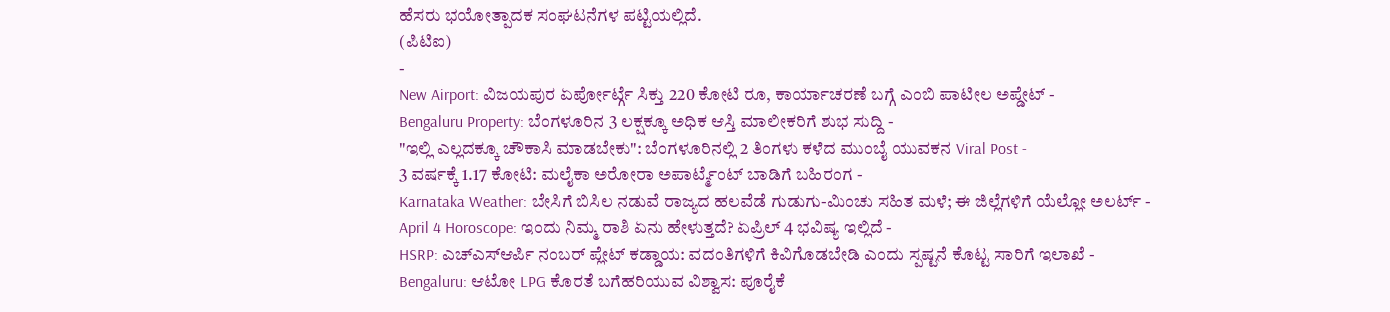ಹೆಸರು ಭಯೋತ್ಪಾದಕ ಸಂಘಟನೆಗಳ ಪಟ್ಟಿಯಲ್ಲಿದೆ.
(ಪಿಟಿಐ)
-
New Airport: ವಿಜಯಪುರ ಏರ್ಪೋರ್ಟ್ಗೆ ಸಿಕ್ತು 220 ಕೋಟಿ ರೂ, ಕಾರ್ಯಾಚರಣೆ ಬಗ್ಗೆ ಎಂಬಿ ಪಾಟೀಲ ಅಪ್ಡೇಟ್ -
Bengaluru Property: ಬೆಂಗಳೂರಿನ 3 ಲಕ್ಷಕ್ಕೂ ಅಧಿಕ ಆಸ್ತಿ ಮಾಲೀಕರಿಗೆ ಶುಭ ಸುದ್ದಿ -
"ಇಲ್ಲಿ ಎಲ್ಲದಕ್ಕೂ ಚೌಕಾಸಿ ಮಾಡಬೇಕು": ಬೆಂಗಳೂರಿನಲ್ಲಿ 2 ತಿಂಗಳು ಕಳೆದ ಮುಂಬೈ ಯುವಕನ Viral Post -
3 ವರ್ಷಕ್ಕೆ 1.17 ಕೋಟಿ: ಮಲೈಕಾ ಅರೋರಾ ಅಪಾರ್ಟ್ಮೆಂಟ್ ಬಾಡಿಗೆ ಬಹಿರಂಗ -
Karnataka Weather: ಬೇಸಿಗೆ ಬಿಸಿಲ ನಡುವೆ ರಾಜ್ಯದ ಹಲವೆಡೆ ಗುಡುಗು-ಮಿಂಚು ಸಹಿತ ಮಳೆ; ಈ ಜಿಲ್ಲೆಗಳಿಗೆ ಯೆಲ್ಲೋ ಅಲರ್ಟ್ -
April 4 Horoscope: ಇಂದು ನಿಮ್ಮ ರಾಶಿ ಏನು ಹೇಳುತ್ತದೆ? ಏಪ್ರಿಲ್ 4 ಭವಿಷ್ಯ ಇಲ್ಲಿದೆ -
HSRP: ಎಚ್ಎಸ್ಆರ್ಪಿ ನಂಬರ್ ಪ್ಲೇಟ್ ಕಡ್ಡಾಯ: ವದಂತಿಗಳಿಗೆ ಕಿವಿಗೊಡಬೇಡಿ ಎಂದು ಸ್ಪಷ್ಟನೆ ಕೊಟ್ಟ ಸಾರಿಗೆ ಇಲಾಖೆ -
Bengaluru: ಆಟೋ LPG ಕೊರತೆ ಬಗೆಹರಿಯುವ ವಿಶ್ವಾಸ: ಪೂರೈಕೆ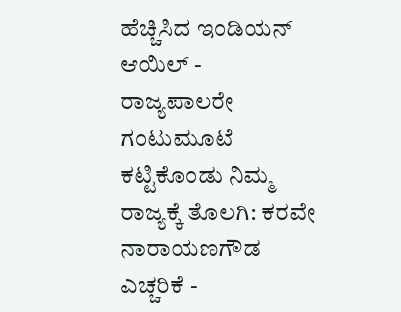ಹೆಚ್ಚಿಸಿದ ಇಂಡಿಯನ್ ಆಯಿಲ್ -
ರಾಜ್ಯಪಾಲರೇ ಗಂಟುಮೂಟೆ ಕಟ್ಟಿಕೊಂಡು ನಿಮ್ಮ ರಾಜ್ಯಕ್ಕೆ ತೊಲಗಿ: ಕರವೇ ನಾರಾಯಣಗೌಡ ಎಚ್ಚರಿಕೆ -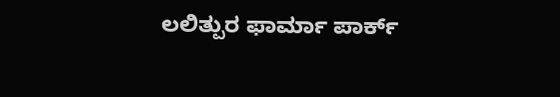ಲಲಿತ್ಪುರ ಫಾರ್ಮಾ ಪಾರ್ಕ್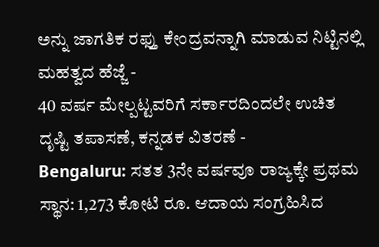ಅನ್ನು ಜಾಗತಿಕ ರಫ್ತು ಕೇಂದ್ರವನ್ನಾಗಿ ಮಾಡುವ ನಿಟ್ಟಿನಲ್ಲಿ ಮಹತ್ವದ ಹೆಜ್ಜೆ -
40 ವರ್ಷ ಮೇಲ್ಪಟ್ಟವರಿಗೆ ಸರ್ಕಾರದಿಂದಲೇ ಉಚಿತ ದೃಷ್ಟಿ ತಪಾಸಣೆ, ಕನ್ನಡಕ ವಿತರಣೆ -
Bengaluru: ಸತತ 3ನೇ ವರ್ಷವೂ ರಾಜ್ಯಕ್ಕೇ ಪ್ರಥಮ ಸ್ಥಾನ: 1,273 ಕೋಟಿ ರೂ. ಆದಾಯ ಸಂಗ್ರಹಿಸಿದ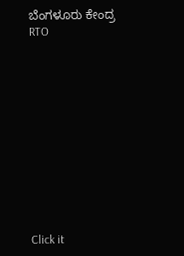ಬೆಂಗಳೂರು ಕೇಂದ್ರ RTO












Click it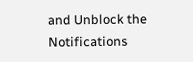and Unblock the Notifications